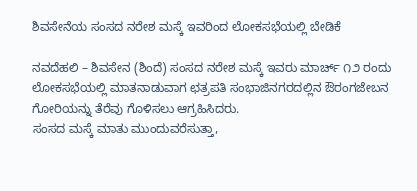ಶಿವಸೇನೆಯ ಸಂಸದ ನರೇಶ ಮಸ್ಕೆ ಇವರಿಂದ ಲೋಕಸಭೆಯಲ್ಲಿ ಬೇಡಿಕೆ

ನವದೆಹಲಿ – ಶಿವಸೇನ (ಶಿಂದೆ) ಸಂಸದ ನರೇಶ ಮಸ್ಕೆ ಇವರು ಮಾರ್ಚ್ ೧೨ ರಂದು ಲೋಕಸಭೆಯಲ್ಲಿ ಮಾತನಾಡುವಾಗ ಛತ್ರಪತಿ ಸಂಭಾಜಿನಗರದಲ್ಲಿನ ಔರಂಗಜೇಬನ ಗೋರಿಯನ್ನು ತೆರೆವು ಗೊಳಿಸಲು ಆಗ್ರಹಿಸಿದರು.
ಸಂಸದ ಮಸ್ಕೆ ಮಾತು ಮುಂದುವರೆಸುತ್ತಾ,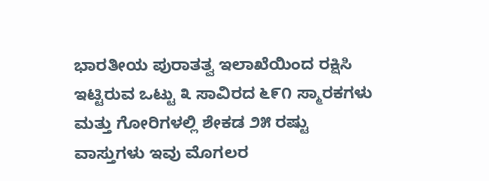ಭಾರತೀಯ ಪುರಾತತ್ವ ಇಲಾಖೆಯಿಂದ ರಕ್ಷಿಸಿ ಇಟ್ಟಿರುವ ಒಟ್ಟು ೩ ಸಾವಿರದ ೬೯೧ ಸ್ಮಾರಕಗಳು ಮತ್ತು ಗೋರಿಗಳಲ್ಲಿ ಶೇಕಡ ೨೫ ರಷ್ಟು ವಾಸ್ತುಗಳು ಇವು ಮೊಗಲರ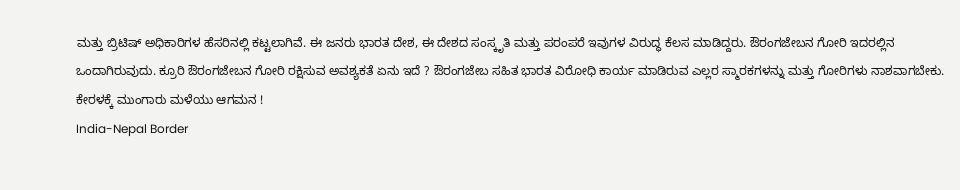ಮತ್ತು ಬ್ರಿಟಿಷ್ ಅಧಿಕಾರಿಗಳ ಹೆಸರಿನಲ್ಲಿ ಕಟ್ಟಲಾಗಿವೆ. ಈ ಜನರು ಭಾರತ ದೇಶ, ಈ ದೇಶದ ಸಂಸ್ಕೃತಿ ಮತ್ತು ಪರಂಪರೆ ಇವುಗಳ ವಿರುದ್ಧ ಕೆಲಸ ಮಾಡಿದ್ದರು. ಔರಂಗಜೇಬನ ಗೋರಿ ಇದರಲ್ಲಿನ ಒಂದಾಗಿರುವುದು. ಕ್ರೂರಿ ಔರಂಗಜೇಬನ ಗೋರಿ ರಕ್ಷಿಸುವ ಅವಶ್ಯಕತೆ ಏನು ಇದೆ ? ಔರಂಗಜೇಬ ಸಹಿತ ಭಾರತ ವಿರೋಧಿ ಕಾರ್ಯ ಮಾಡಿರುವ ಎಲ್ಲರ ಸ್ಮಾರಕಗಳನ್ನು ಮತ್ತು ಗೋರಿಗಳು ನಾಶವಾಗಬೇಕು.
ಕೇರಳಕ್ಕೆ ಮುಂಗಾರು ಮಳೆಯು ಆಗಮನ !
India-Nepal Border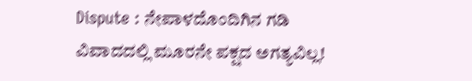Dispute : ನೇಪಾಳದೊಂದಿಗಿನ ಗಡಿ ವಿವಾದದಲ್ಲಿ ಮೂರನೇ ಪಕ್ಷದ ಅಗತ್ಯವಿಲ್ಲ!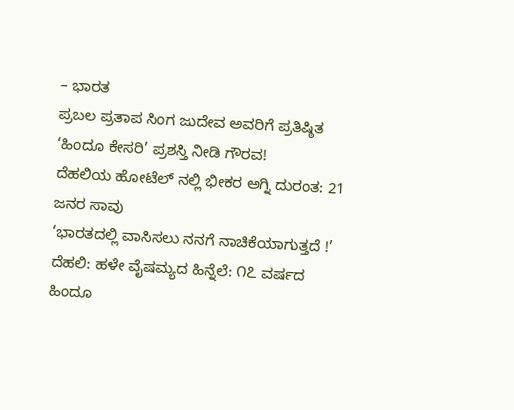– ಭಾರತ
ಪ್ರಬಲ ಪ್ರತಾಪ ಸಿಂಗ ಜುದೇವ ಅವರಿಗೆ ಪ್ರತಿಷ್ಠಿತ ‘ಹಿಂದೂ ಕೇಸರಿ’ ಪ್ರಶಸ್ತಿ ನೀಡಿ ಗೌರವ!
ದೆಹಲಿಯ ಹೋಟೆಲ್ ನಲ್ಲಿ ಭೀಕರ ಅಗ್ನಿ ದುರಂತ: 21 ಜನರ ಸಾವು
‘ಭಾರತದಲ್ಲಿ ವಾಸಿಸಲು ನನಗೆ ನಾಚಿಕೆಯಾಗುತ್ತದೆ !’
ದೆಹಲಿ: ಹಳೇ ವೈಷಮ್ಯದ ಹಿನ್ನೆಲೆ: ೧೭ ವರ್ಷದ ಹಿಂದೂ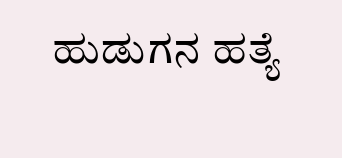ಹುಡುಗನ ಹತ್ಯೆ